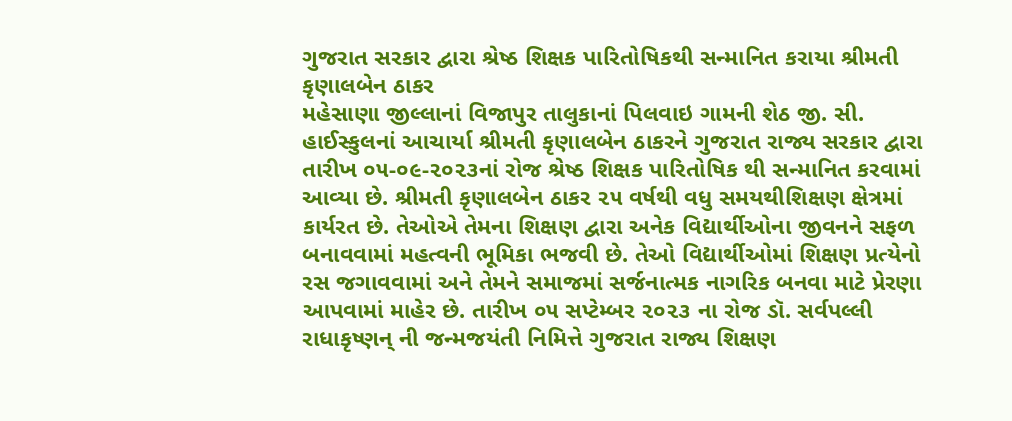ગુજરાત સરકાર દ્વારા શ્રેષ્ઠ શિક્ષક પારિતોષિકથી સન્માનિત કરાયા શ્રીમતી કૃણાલબેન ઠાકર
મહેસાણા જીલ્લાનાં વિજાપુર તાલુકાનાં પિલવાઇ ગામની શેઠ જી. સી. હાઈસ્કુલનાં આચાર્યા શ્રીમતી કૃણાલબેન ઠાકરને ગુજરાત રાજ્ય સરકાર દ્વારા તારીખ ૦૫-૦૯-૨૦૨૩નાં રોજ શ્રેષ્ઠ શિક્ષક પારિતોષિક થી સન્માનિત કરવામાં આવ્યા છે. શ્રીમતી કૃણાલબેન ઠાકર ૨૫ વર્ષથી વધુ સમયથીશિક્ષણ ક્ષેત્રમાં કાર્યરત છે. તેઓએ તેમના શિક્ષણ દ્વારા અનેક વિદ્યાર્થીઓના જીવનને સફળ બનાવવામાં મહત્વની ભૂમિકા ભજવી છે. તેઓ વિદ્યાર્થીઓમાં શિક્ષણ પ્રત્યેનો રસ જગાવવામાં અને તેમને સમાજમાં સર્જનાત્મક નાગરિક બનવા માટે પ્રેરણા આપવામાં માહેર છે. તારીખ ૦૫ સપ્ટેમ્બર ૨૦૨૩ ના રોજ ડૉ. સર્વપલ્લી રાધાકૃષ્ણન્ ની જન્મજયંતી નિમિત્તે ગુજરાત રાજ્ય શિક્ષણ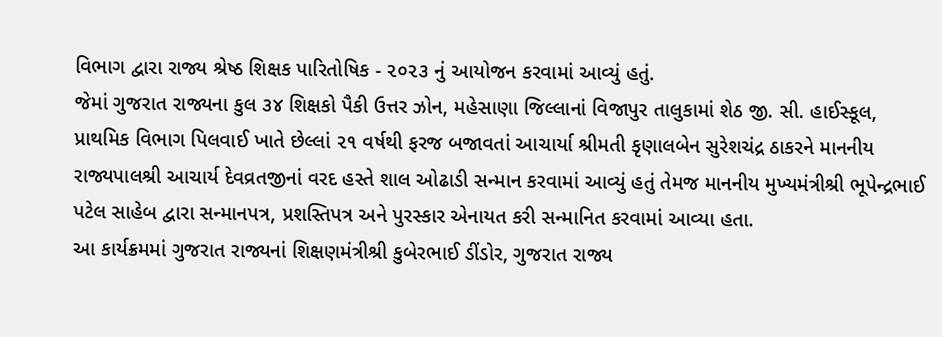વિભાગ દ્વારા રાજ્ય શ્રેષ્ઠ શિક્ષક પારિતોષિક - ૨૦૨૩ નું આયોજન કરવામાં આવ્યું હતું.
જેમાં ગુજરાત રાજ્યના કુલ ૩૪ શિક્ષકો પૈકી ઉત્તર ઝોન, મહેસાણા જિલ્લાનાં વિજાપુર તાલુકામાં શેઠ જી. સી. હાઈસ્કૂલ, પ્રાથમિક વિભાગ પિલવાઈ ખાતે છેલ્લાં ૨૧ વર્ષથી ફરજ બજાવતાં આચાર્યા શ્રીમતી કૃણાલબેન સુરેશચંદ્ર ઠાકરને માનનીય રાજ્યપાલશ્રી આચાર્ય દેવવ્રતજીનાં વરદ હસ્તે શાલ ઓઢાડી સન્માન કરવામાં આવ્યું હતું તેમજ માનનીય મુખ્યમંત્રીશ્રી ભૂપેન્દ્રભાઈ પટેલ સાહેબ દ્વારા સન્માનપત્ર, પ્રશસ્તિપત્ર અને પુરસ્કાર એનાયત કરી સન્માનિત કરવામાં આવ્યા હતા.
આ કાર્યક્રમમાં ગુજરાત રાજ્યનાં શિક્ષણમંત્રીશ્રી કુબેરભાઈ ડીંડોર, ગુજરાત રાજ્ય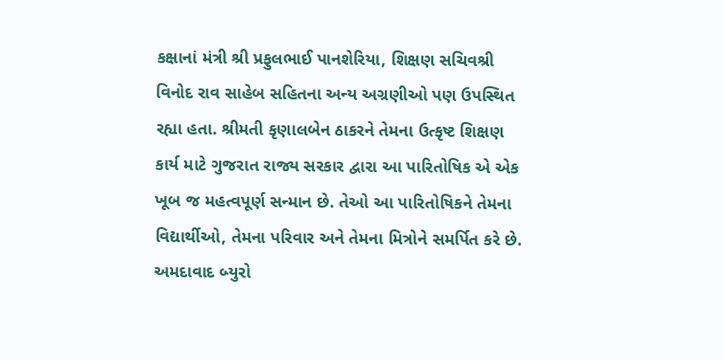કક્ષાનાં મંત્રી શ્રી પ્રફુલભાઈ પાનશેરિયા, શિક્ષણ સચિવશ્રી વિનોદ રાવ સાહેબ સહિતના અન્ય અગ્રણીઓ પણ ઉપસ્થિત રહ્યા હતા. શ્રીમતી કૃણાલબેન ઠાકરને તેમના ઉત્કૃષ્ટ શિક્ષણ કાર્ય માટે ગુજરાત રાજ્ય સરકાર દ્વારા આ પારિતોષિક એ એક ખૂબ જ મહત્વપૂર્ણ સન્માન છે. તેઓ આ પારિતોષિકને તેમના વિદ્યાર્થીઓ, તેમના પરિવાર અને તેમના મિત્રોને સમર્પિત કરે છે.
અમદાવાદ બ્યુરો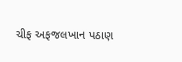ચીફ અફજલખાન પઠાણ